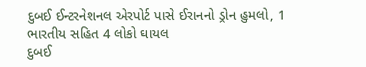દુબઈ ઈન્ટરનેશનલ એરપોર્ટ પાસે ઈરાનનો ડ્રોન હુમલો, 1 ભારતીય સહિત 4 લોકો ઘાયલ
દુબઈ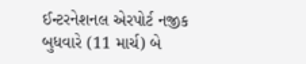ઈન્ટરનેશનલ એરપોર્ટ નજીક બુધવારે (11 માર્ચ) બે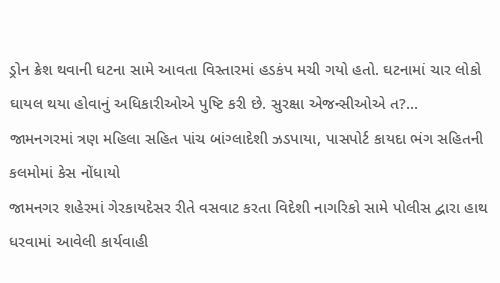ડ્રોન ક્રેશ થવાની ઘટના સામે આવતા વિસ્તારમાં હડકંપ મચી ગયો હતો. ઘટનામાં ચાર લોકો ઘાયલ થયા હોવાનું અધિકારીઓએ પુષ્ટિ કરી છે. સુરક્ષા એજન્સીઓએ ત?...
જામનગરમાં ત્રણ મહિલા સહિત પાંચ બાંગ્લાદેશી ઝડપાયા, પાસપોર્ટ કાયદા ભંગ સહિતની કલમોમાં કેસ નોંધાયો
જામનગર શહેરમાં ગેરકાયદેસર રીતે વસવાટ કરતા વિદેશી નાગરિકો સામે પોલીસ દ્વારા હાથ ધરવામાં આવેલી કાર્યવાહી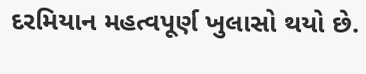દરમિયાન મહત્વપૂર્ણ ખુલાસો થયો છે.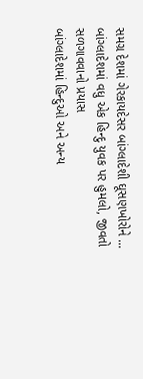સમગ્ર દેશમાં ગેરકાયદેસર બાંગ્લાદેશી ઘૂસણખોરોને ...
બાંગ્લાદેશમાં વધુ એક હિન્દુ યુવક પર હુમલો, જીવતો સળગાવવાનો પ્રયાસ
બાંગ્લાદેશમાં હિન્દુઓ અને અન્ય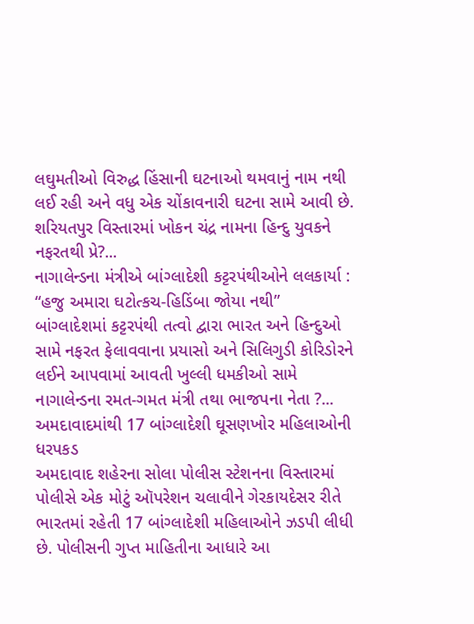લઘુમતીઓ વિરુદ્ધ હિંસાની ઘટનાઓ થમવાનું નામ નથી લઈ રહી અને વધુ એક ચોંકાવનારી ઘટના સામે આવી છે. શરિયતપુર વિસ્તારમાં ખોકન ચંદ્ર નામના હિન્દુ યુવકને નફરતથી પ્રે?...
નાગાલેન્ડના મંત્રીએ બાંગ્લાદેશી કટ્ટરપંથીઓને લલકાર્યા : “હજુ અમારા ઘટોત્કચ-હિડિંબા જોયા નથી”
બાંગ્લાદેશમાં કટ્ટરપંથી તત્વો દ્વારા ભારત અને હિન્દુઓ સામે નફરત ફેલાવવાના પ્રયાસો અને સિલિગુડી કોરિડોરને લઈને આપવામાં આવતી ખુલ્લી ધમકીઓ સામે નાગાલેન્ડના રમત-ગમત મંત્રી તથા ભાજપના નેતા ?...
અમદાવાદમાંથી 17 બાંગ્લાદેશી ઘૂસણખોર મહિલાઓની ધરપકડ
અમદાવાદ શહેરના સોલા પોલીસ સ્ટેશનના વિસ્તારમાં પોલીસે એક મોટું ઑપરેશન ચલાવીને ગેરકાયદેસર રીતે ભારતમાં રહેતી 17 બાંગ્લાદેશી મહિલાઓને ઝડપી લીધી છે. પોલીસની ગુપ્ત માહિતીના આધારે આ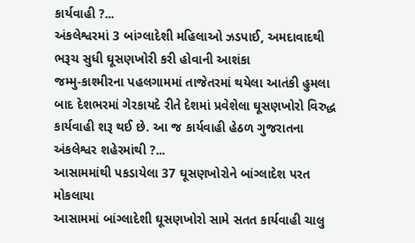કાર્યવાહી ?...
અંકલેશ્વરમાં 3 બાંગ્લાદેશી મહિલાઓ ઝડપાઈ, અમદાવાદથી ભરૂચ સુધી ઘૂસણખોરી કરી હોવાની આશંકા
જમ્મુ-કાશ્મીરના પહલગામમાં તાજેતરમાં થયેલા આતંકી હુમલા બાદ દેશભરમાં ગેરકાયદે રીતે દેશમાં પ્રવેશેલા ઘૂસણખોરો વિરુદ્ધ કાર્યવાહી શરૂ થઈ છે. આ જ કાર્યવાહી હેઠળ ગુજરાતના અંકલેશ્વર શહેરમાંથી ?...
આસામમાંથી પકડાયેલા 37 ઘૂસણખોરોને બાંગ્લાદેશ પરત મોકલાયા
આસામમાં બાંગ્લાદેશી ઘૂસણખોરો સામે સતત કાર્યવાહી ચાલુ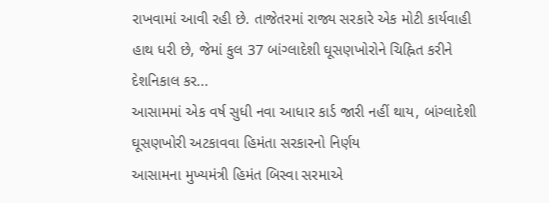રાખવામાં આવી રહી છે. તાજેતરમાં રાજ્ય સરકારે એક મોટી કાર્યવાહી હાથ ધરી છે, જેમાં કુલ 37 બાંગ્લાદેશી ઘૂસણખોરોને ચિહ્નિત કરીને દેશનિકાલ કર...
આસામમાં એક વર્ષ સુધી નવા આધાર કાર્ડ જારી નહીં થાય, બાંગ્લાદેશી ઘૂસણખોરી અટકાવવા હિમંતા સરકારનો નિર્ણય
આસામના મુખ્યમંત્રી હિમંત બિસ્વા સરમાએ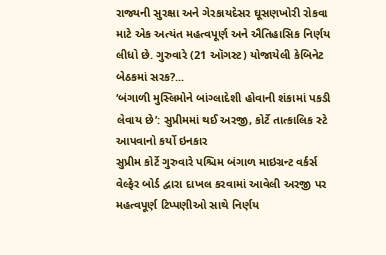રાજ્યની સુરક્ષા અને ગેરકાયદેસર ઘૂસણખોરી રોકવા માટે એક અત્યંત મહત્વપૂર્ણ અને ઐતિહાસિક નિર્ણય લીધો છે. ગુરુવારે (21 ઑગસ્ટ) યોજાયેલી કેબિનેટ બેઠકમાં સરક?...
‘બંગાળી મુસ્લિમોને બાંગ્લાદેશી હોવાની શંકામાં પકડી લેવાય છે’: સુપ્રીમમાં થઈ અરજી, કોર્ટે તાત્કાલિક સ્ટે આપવાનો કર્યો ઇનકાર
સુપ્રીમ કોર્ટે ગુરુવારે પશ્ચિમ બંગાળ માઇગ્રન્ટ વર્કર્સ વેલ્ફેર બોર્ડ દ્વારા દાખલ કરવામાં આવેલી અરજી પર મહત્વપૂર્ણ ટિપ્પણીઓ સાથે નિર્ણય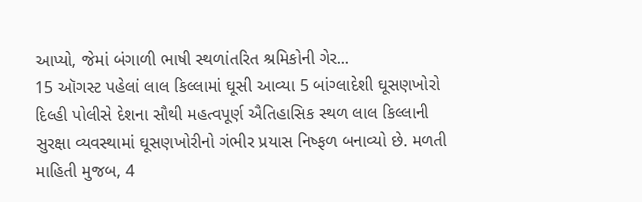આપ્યો, જેમાં બંગાળી ભાષી સ્થળાંતરિત શ્રમિકોની ગેર...
15 ઑગસ્ટ પહેલાં લાલ કિલ્લામાં ઘૂસી આવ્યા 5 બાંગ્લાદેશી ઘૂસણખોરો
દિલ્હી પોલીસે દેશના સૌથી મહત્વપૂર્ણ ઐતિહાસિક સ્થળ લાલ કિલ્લાની સુરક્ષા વ્યવસ્થામાં ઘૂસણખોરીનો ગંભીર પ્રયાસ નિષ્ફળ બનાવ્યો છે. મળતી માહિતી મુજબ, 4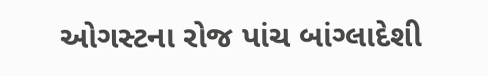ઓગસ્ટના રોજ પાંચ બાંગ્લાદેશી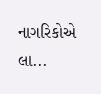નાગરિકોએ લા...